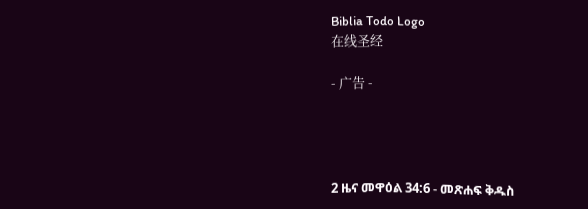Biblia Todo Logo
在线圣经

- 广告 -




2 ዜና መዋዕል 34:6 - መጽሐፍ ቅዱስ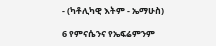- (ካቶሊካዊ እትም - ኤማሁስ)

6 የምናሴንና የኤፍሬምንም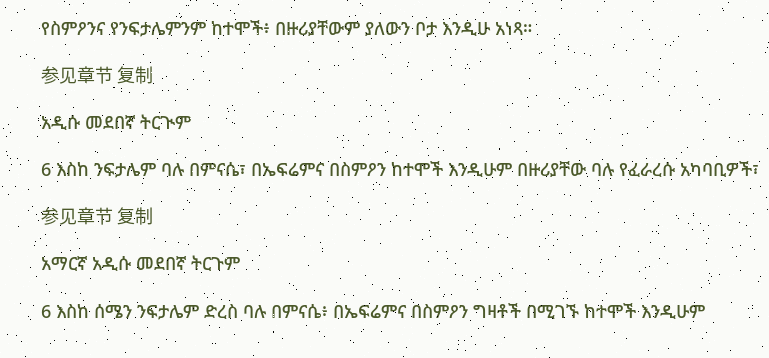የስምዖንና የንፍታሌምንም ከተሞች፥ በዙሪያቸውም ያለውን ቦታ እንዲሁ አነጻ።

参见章节 复制

አዲሱ መደበኛ ትርጒም

6 እስከ ንፍታሌም ባሉ በምናሴ፣ በኤፍሬምና በስምዖን ከተሞች እንዲሁም በዙሪያቸው ባሉ የፈራረሱ አካባቢዎች፣

参见章节 复制

አማርኛ አዲሱ መደበኛ ትርጉም

6 እስከ ሰሜን ንፍታሌም ድረስ ባሉ በምናሴ፥ በኤፍሬምና በስምዖን ግዛቶች በሚገኙ ከተሞች እንዲሁም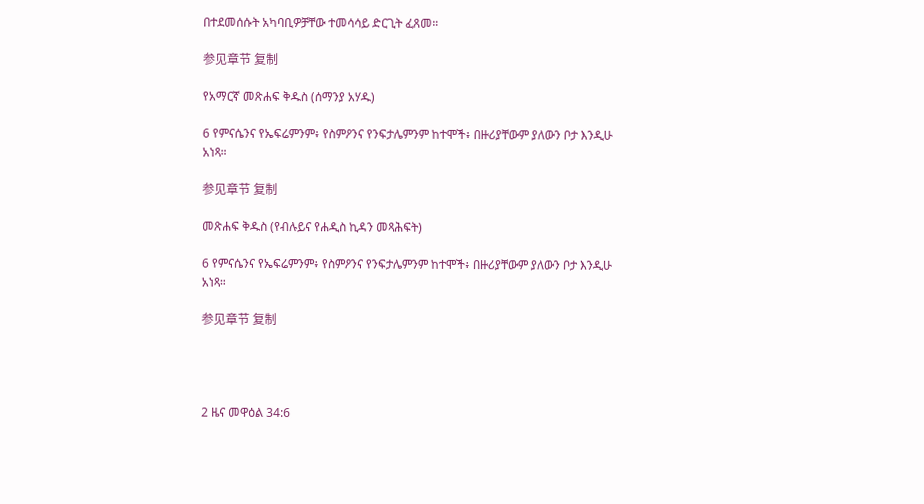በተደመሰሱት አካባቢዎቻቸው ተመሳሳይ ድርጊት ፈጸመ።

参见章节 复制

የአማርኛ መጽሐፍ ቅዱስ (ሰማንያ አሃዱ)

6 የምናሴንና የኤፍሬምንም፥ የስምዖንና የንፍታሌምንም ከተሞች፥ በዙሪያቸውም ያለውን ቦታ እንዲሁ አነጻ።

参见章节 复制

መጽሐፍ ቅዱስ (የብሉይና የሐዲስ ኪዳን መጻሕፍት)

6 የምናሴንና የኤፍሬምንም፥ የስምዖንና የንፍታሌምንም ከተሞች፥ በዙሪያቸውም ያለውን ቦታ እንዲሁ አነጻ።

参见章节 复制




2 ዜና መዋዕል 34:6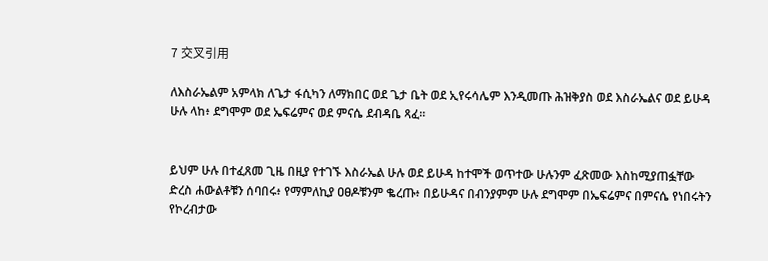7 交叉引用

ለእስራኤልም አምላክ ለጌታ ፋሲካን ለማክበር ወደ ጌታ ቤት ወደ ኢየሩሳሌም እንዲመጡ ሕዝቅያስ ወደ እስራኤልና ወደ ይሁዳ ሁሉ ላከ፥ ደግሞም ወደ ኤፍሬምና ወደ ምናሴ ደብዳቤ ጻፈ።


ይህም ሁሉ በተፈጸመ ጊዜ በዚያ የተገኙ እስራኤል ሁሉ ወደ ይሁዳ ከተሞች ወጥተው ሁሉንም ፈጽመው እስከሚያጠፏቸው ድረስ ሐውልቶቹን ሰባበሩ፥ የማምለኪያ ዐፀዶቹንም ቈረጡ፥ በይሁዳና በብንያምም ሁሉ ደግሞም በኤፍሬምና በምናሴ የነበሩትን የኮረብታው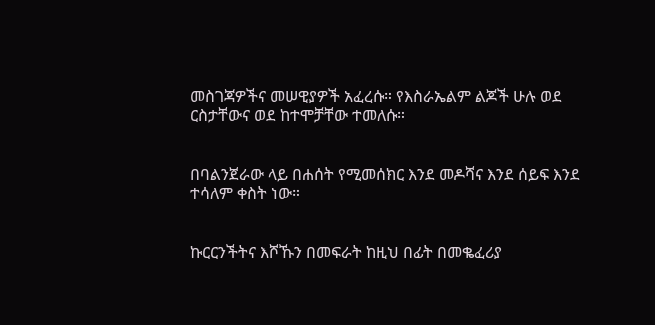መስገጃዎችና መሠዊያዎች አፈረሱ። የእስራኤልም ልጆች ሁሉ ወደ ርስታቸውና ወደ ከተሞቻቸው ተመለሱ።


በባልንጀራው ላይ በሐሰት የሚመሰክር እንደ መዶሻና እንደ ሰይፍ እንደ ተሳለም ቀስት ነው።


ኩርርንችትና እሾኹን በመፍራት ከዚህ በፊት በመቈፈሪያ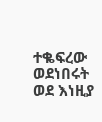ተቈፍረው ወደነበሩት ወደ እነዚያ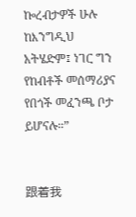ኰረብታዎች ሁሉ ከእንግዲህ አትሄድም፤ ነገር ግን የከብቶች መሰማሪያና የበጎች መፈንጫ ቦታ ይሆናሉ።”


跟着我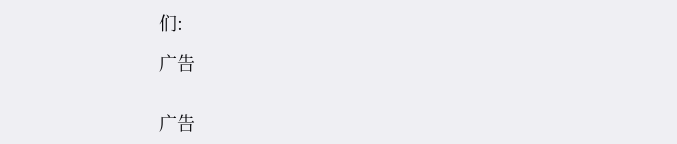们:

广告


广告